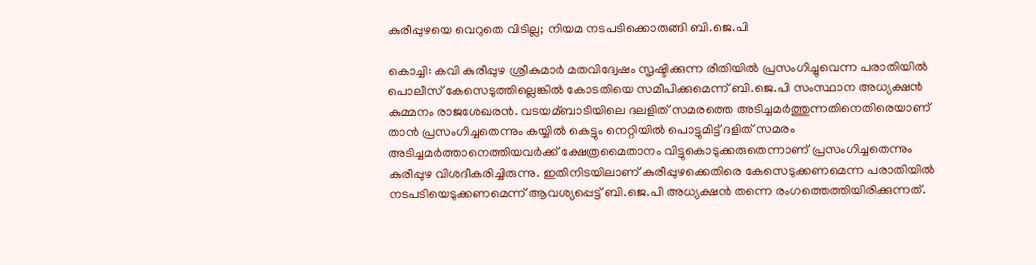കുരീപ്പുഴയെ വെറുതെ വിടില്ല; നിയമ നടപടിക്കൊരുങ്ങി ബി.ജെ.പി

കൊച്ചി: കവി കുരീപ്പുഴ ശ്രീകുമാര്‍ മതവിദ്വേഷം സൃഷ്ടിക്കുന്ന രീതിയില്‍ പ്രസംഗിച്ചുവെന്ന പരാതിയില്‍ പൊലീസ് കേസെടുത്തില്ലെങ്കില്‍ കോടതിയെ സമീപിക്കുമെന്ന് ബി.ജെ.പി സംസ്ഥാന അധ്യക്ഷന്‍ കുമ്മനം രാജശേഖരന്‍. വടയമ്ബാടിയിലെ ദലളിത് സമരത്തെ അടിച്ചമര്‍ത്തുന്നതിനെതിരെയാണ് താന്‍ പ്രസംഗിച്ചതെന്നും കയ്യില്‍ കെട്ടും നെറ്റിയില്‍ പൊട്ടുമിട്ട് ദളിത് സമരം അടിച്ചമര്‍ത്താനെത്തിയവര്‍ക്ക് ക്ഷേത്രമൈതാനം വിട്ടുകൊടുക്കരുതെന്നാണ് പ്രസംഗിച്ചതെന്നും കുരീപ്പുഴ വിശദീകരിച്ചിരുന്നു. ഇതിനിടയിലാണ് കുരീപ്പുഴക്കെതിരെ കേസെടുക്കണമെന്ന പരാതിയില്‍ നടപടിയെടുക്കണമെന്ന് ആവശ്യപ്പെട്ട് ബി.ജെ.പി അധ്യക്ഷന്‍ തന്നെ രംഗത്തെത്തിയിരിക്കുന്നത്.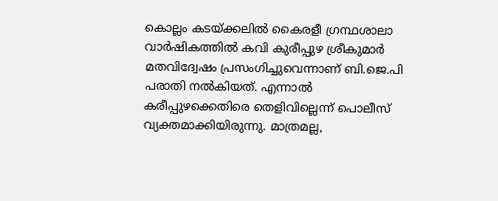കൊല്ലം കടയ്ക്കലില്‍ കൈരളീ ഗ്രന്ഥശാലാ വാര്‍ഷികത്തില്‍ കവി കുരീപ്പുഴ ശ്രീകുമാര്‍ മതവിദ്വേഷം പ്രസംഗിച്ചുവെന്നാണ് ബി.ജെ.പി പരാതി നല്‍കിയത്. എന്നാല്‍ കരീപ്പുഴക്കെതിരെ തെളിവില്ലെന്ന് പൊലീസ് വ്യക്തമാക്കിയിരുന്നു. മാത്രമല്ല,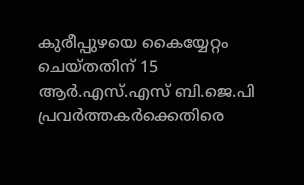കുരീപ്പുഴയെ കൈയ്യേറ്റം ചെയ്തതിന് 15 ആര്‍.എസ്.എസ് ബി.ജെ.പി പ്രവര്‍ത്തകര്‍ക്കെതിരെ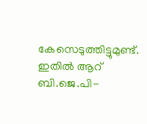കേസെടുത്തിട്ടുമുണ്ട്. ഇതില്‍ ആറ് ബി.ജെ.പി-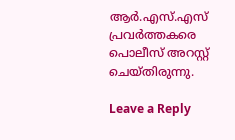ആര്‍.എസ്.എസ് പ്രവര്‍ത്തകരെ പൊലീസ് അറസ്റ്റ് ചെയ്തിരുന്നു.

Leave a Reply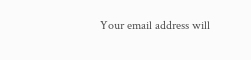Your email address will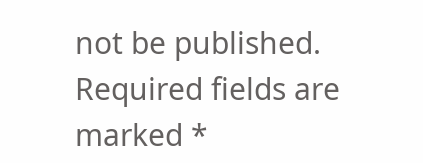not be published. Required fields are marked *